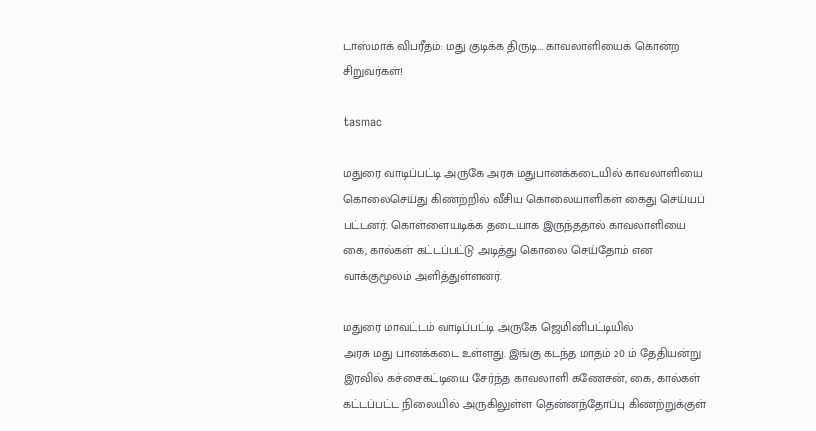டாஸ்மாக் விபரீதம்: மது குடிக்க திருடி… காவலாளியைக் கொன்ற சிறுவர்கள்!

tasmac

மதுரை வாடிப்பட்டி அருகே அரசு மதுபானக்கடையில் காவலாளியை கொலைசெய்து கிணற்றில் வீசிய கொலையாளிகள் கைது செய்யப் பட்டனர். கொள்ளையடிக்க தடையாக இருந்ததால் காவலாளியை கை, கால்கள் கட்டப்பட்டு அடித்து கொலை செய்தோம் என வாக்குமூலம் அளித்துள்ளனர்.

மதுரை மாவட்டம் வாடிப்பட்டி அருகே ஜெமினிபட்டியில்
அரசு மது பானக்கடை உள்ளது. இங்கு கடந்த மாதம் 20 ம் தேதியன்று இரவில் கச்சைகட்டியை சேர்ந்த காவலாளி கணேசன், கை, கால்கள் கட்டப்பட்ட நிலையில் அருகிலுள்ள தென்னந்தோப்பு கிணற்றுக்குள்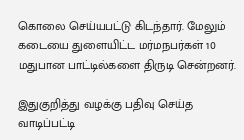கொலை செய்யபட்டு கிடந்தார். மேலும் கடையை துளையிட்ட மர்மநபர்கள் 10 மதுபான பாட்டில்களை திருடி சென்றனர்.

இதுகுறித்து வழக்கு பதிவு செய்த வாடிப்பட்டி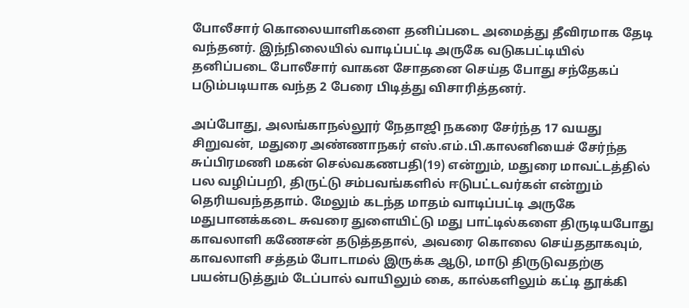போலீசார் கொலையாளிகளை தனிப்படை அமைத்து தீவிரமாக தேடி வந்தனர். இந்நிலையில் வாடிப்பட்டி அருகே வடுகபட்டியில்
தனிப்படை போலீசார் வாகன சோதனை செய்த போது சந்தேகப் படும்படியாக வந்த 2 பேரை பிடித்து விசாரித்தனர்.

அப்போது, அலங்காநல்லூர் நேதாஜி நகரை சேர்ந்த 17 வயது சிறுவன், மதுரை அண்ணாநகர் எஸ்.எம்.பி.காலனியைச் சேர்ந்த சுப்பிரமணி மகன் செல்வகணபதி(19) என்றும், மதுரை மாவட்டத்தில் பல வழிப்பறி, திருட்டு சம்பவங்களில் ஈடுபட்டவர்கள் என்றும் தெரியவந்ததாம். மேலும் கடந்த மாதம் வாடிப்பட்டி அருகே மதுபானக்கடை சுவரை துளையிட்டு மது பாட்டில்களை திருடியபோது காவலாளி கணேசன் தடுத்ததால், அவரை கொலை செய்ததாகவும், காவலாளி சத்தம் போடாமல் இருக்க ஆடு, மாடு திருடுவதற்கு பயன்படுத்தும் டேப்பால் வாயிலும் கை, கால்களிலும் கட்டி தூக்கி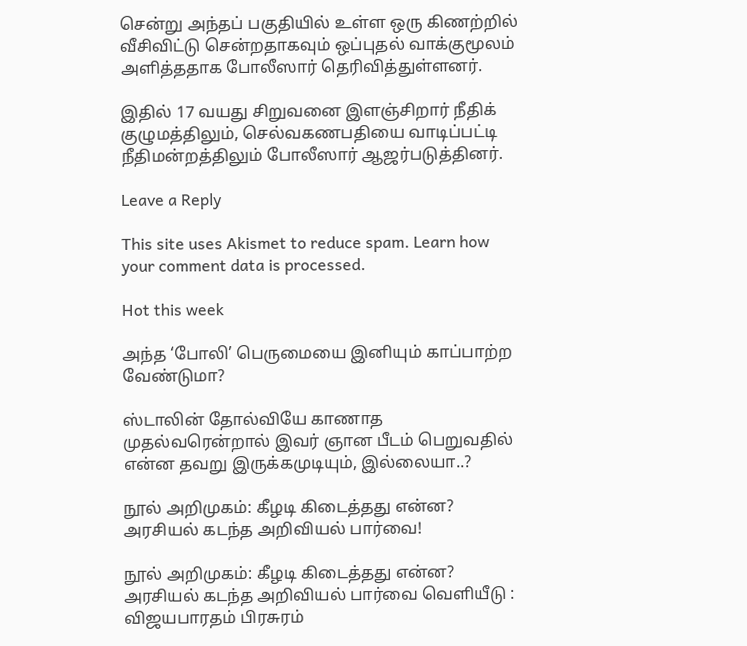சென்று அந்தப் பகுதியில் உள்ள ஒரு கிணற்றில் வீசிவிட்டு சென்றதாகவும் ஒப்புதல் வாக்குமூலம் அளித்ததாக போலீஸார் தெரிவித்துள்ளனர்.

இதில் 17 வயது சிறுவனை இளஞ்சிறார் நீதிக் குழுமத்திலும், செல்வகணபதியை வாடிப்பட்டி நீதிமன்றத்திலும் போலீஸார் ஆஜர்படுத்தினர்.

Leave a Reply

This site uses Akismet to reduce spam. Learn how your comment data is processed.

Hot this week

அந்த ‘போலி’ பெருமையை இனியும் காப்பாற்ற வேண்டுமா?

ஸ்டாலின் தோல்வியே காணாத முதல்வரென்றால் இவர் ஞான பீடம் பெறுவதில் என்ன தவறு இருக்கமுடியும், இல்லையா..?

நூல் அறிமுகம்: கீழடி கிடைத்தது என்ன? அரசியல் கடந்த அறிவியல் பார்வை!

நூல் அறிமுகம்: கீழடி கிடைத்தது என்ன? அரசியல் கடந்த அறிவியல் பார்வை வெளியீடு : விஜயபாரதம் பிரசுரம்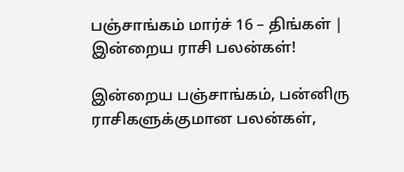பஞ்சாங்கம் மார்ச் 16 – திங்கள் | இன்றைய ராசி பலன்கள்!

இன்றைய பஞ்சாங்கம், பன்னிரு ராசிகளுக்குமான பலன்கள்,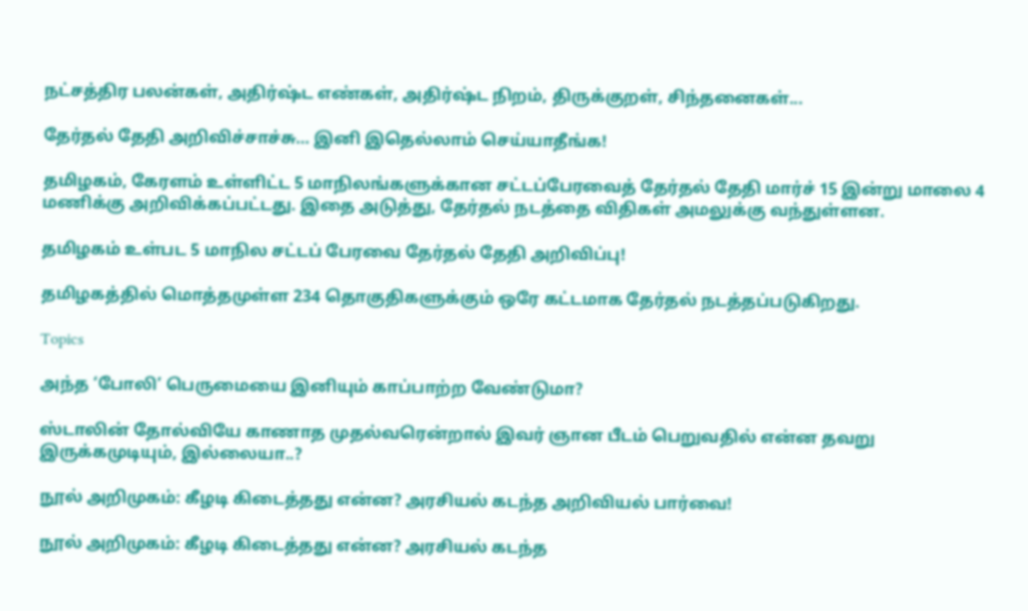நட்சத்திர பலன்கள், அதிர்ஷ்ட எண்கள், அதிர்ஷ்ட நிறம், திருக்குறள், சிந்தனைகள்...

தேர்தல் தேதி அறிவிச்சாச்சு… இனி இதெல்லாம் செய்யாதீங்க!

தமிழகம், கேரளம் உள்ளிட்ட 5 மாநிலங்களுக்கான சட்டப்பேரவைத் தேர்தல் தேதி மார்ச் 15 இன்று மாலை 4 மணிக்கு அறிவிக்கப்பட்டது. இதை அடுத்து, தேர்தல் நடத்தை விதிகள் அமலுக்கு வந்துள்ளன.

தமிழகம் உள்பட 5 மாநில சட்டப் பேரவை தேர்தல் தேதி அறிவிப்பு!

தமிழகத்தில் மொத்தமுள்ள 234 தொகுதிகளுக்கும் ஒரே கட்டமாக தேர்தல் நடத்தப்படுகிறது.

Topics

அந்த ‘போலி’ பெருமையை இனியும் காப்பாற்ற வேண்டுமா?

ஸ்டாலின் தோல்வியே காணாத முதல்வரென்றால் இவர் ஞான பீடம் பெறுவதில் என்ன தவறு இருக்கமுடியும், இல்லையா..?

நூல் அறிமுகம்: கீழடி கிடைத்தது என்ன? அரசியல் கடந்த அறிவியல் பார்வை!

நூல் அறிமுகம்: கீழடி கிடைத்தது என்ன? அரசியல் கடந்த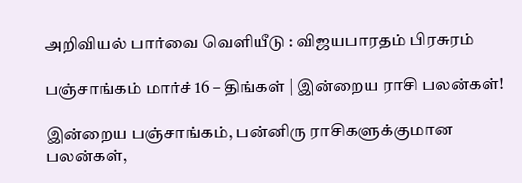அறிவியல் பார்வை வெளியீடு : விஜயபாரதம் பிரசுரம்

பஞ்சாங்கம் மார்ச் 16 – திங்கள் | இன்றைய ராசி பலன்கள்!

இன்றைய பஞ்சாங்கம், பன்னிரு ராசிகளுக்குமான பலன்கள்,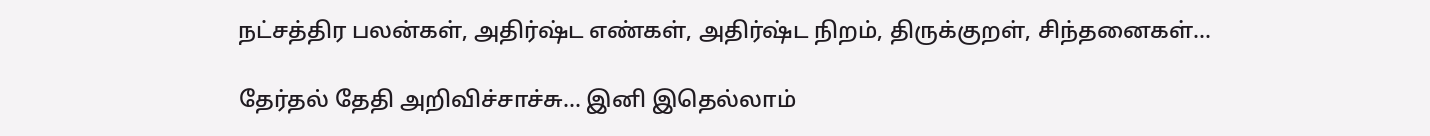நட்சத்திர பலன்கள், அதிர்ஷ்ட எண்கள், அதிர்ஷ்ட நிறம், திருக்குறள், சிந்தனைகள்...

தேர்தல் தேதி அறிவிச்சாச்சு… இனி இதெல்லாம்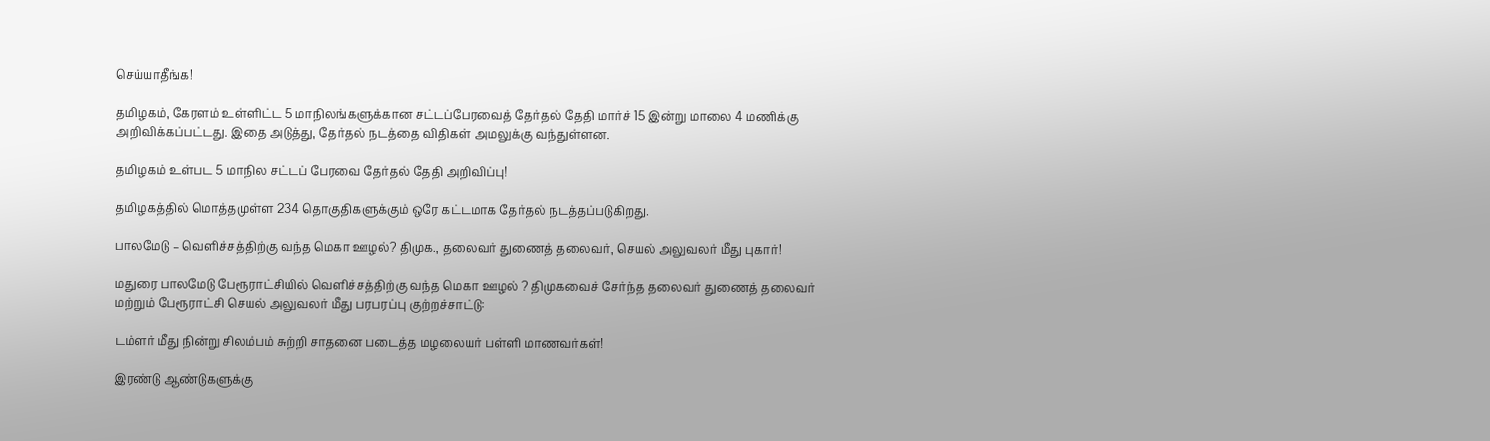செய்யாதீங்க!

தமிழகம், கேரளம் உள்ளிட்ட 5 மாநிலங்களுக்கான சட்டப்பேரவைத் தேர்தல் தேதி மார்ச் 15 இன்று மாலை 4 மணிக்கு அறிவிக்கப்பட்டது. இதை அடுத்து, தேர்தல் நடத்தை விதிகள் அமலுக்கு வந்துள்ளன.

தமிழகம் உள்பட 5 மாநில சட்டப் பேரவை தேர்தல் தேதி அறிவிப்பு!

தமிழகத்தில் மொத்தமுள்ள 234 தொகுதிகளுக்கும் ஒரே கட்டமாக தேர்தல் நடத்தப்படுகிறது.

பாலமேடு – வெளிச்சத்திற்கு வந்த மெகா ஊழல்? திமுக., தலைவர் துணைத் தலைவர், செயல் அலுவலர் மீது புகார்!

மதுரை பாலமேடு பேரூராட்சியில் வெளிச்சத்திற்கு வந்த மெகா ஊழல் ? திமுகவைச் சேர்ந்த தலைவர் துணைத் தலைவர் மற்றும் பேரூராட்சி செயல் அலுவலர் மீது பரபரப்பு குற்றச்சாட்டு:

டம்ளர் மீது நின்று சிலம்பம் சுற்றி சாதனை படைத்த மழலையர் பள்ளி மாணவர்கள்!

இரண்டு ஆண்டுகளுக்கு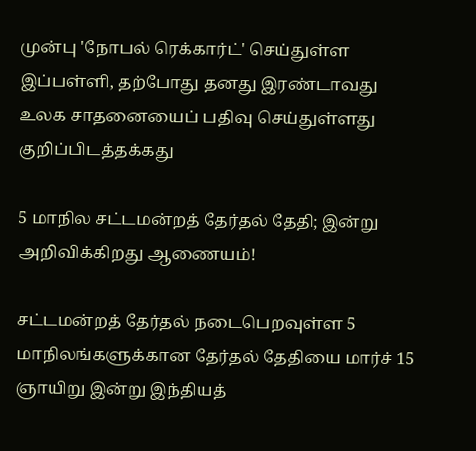முன்பு 'நோபல் ரெக்கார்ட்' செய்துள்ள இப்பள்ளி, தற்போது தனது இரண்டாவது உலக சாதனையைப் பதிவு செய்துள்ளது குறிப்பிடத்தக்கது

5 மாநில சட்டமன்றத் தேர்தல் தேதி; இன்று அறிவிக்கிறது ஆணையம்!

சட்டமன்றத் தேர்தல் நடைபெறவுள்ள 5 மாநிலங்களுக்கான தேர்தல் தேதியை மார்ச் 15 ஞாயிறு இன்று இந்தியத்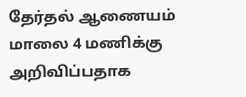தேர்தல் ஆணையம் மாலை 4 மணிக்கு அறிவிப்பதாக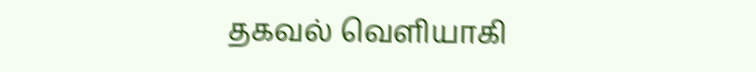தகவல் வெளியாகி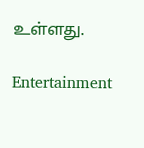உள்ளது.

Entertainment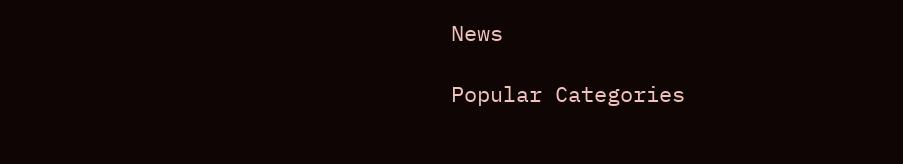News

Popular Categories